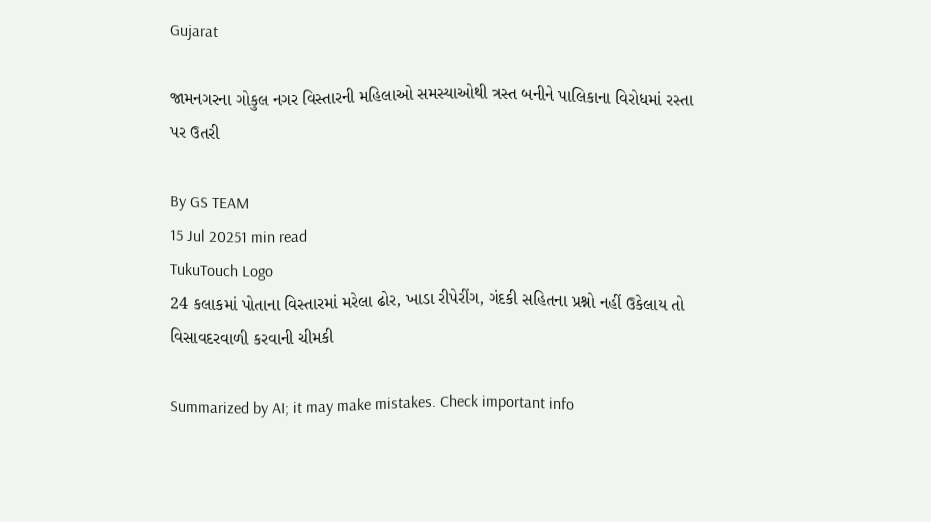Gujarat

જામનગરના ગોકુલ નગર વિસ્તારની મહિલાઓ સમસ્યાઓથી ત્રસ્ત બનીને પાલિકાના વિરોધમાં રસ્તા પર ઉતરી

By GS TEAM
15 Jul 20251 min read
TukuTouch Logo
24 કલાકમાં પોતાના વિસ્તારમાં મરેલા ઢોર, ખાડા રીપેરીંગ, ગંદકી સહિતના પ્રશ્નો નહીં ઉકેલાય તો વિસાવદરવાળી કરવાની ચીમકી

Summarized by AI; it may make mistakes. Check important info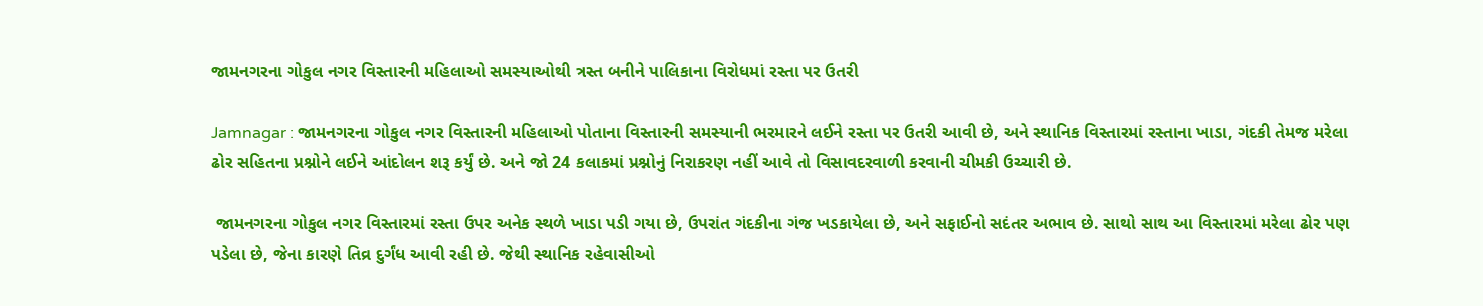જામનગરના ગોકુલ નગર વિસ્તારની મહિલાઓ સમસ્યાઓથી ત્રસ્ત બનીને પાલિકાના વિરોધમાં રસ્તા પર ઉતરી

Jamnagar : જામનગરના ગોકુલ નગર વિસ્તારની મહિલાઓ પોતાના વિસ્તારની સમસ્યાની ભરમારને લઈને રસ્તા પર ઉતરી આવી છે, અને સ્થાનિક વિસ્તારમાં રસ્તાના ખાડા, ગંદકી તેમજ મરેલા ઢોર સહિતના પ્રશ્નોને લઈને આંદોલન શરૂ કર્યું છે. અને જો 24 કલાકમાં પ્રશ્નોનું નિરાકરણ નહીં આવે તો વિસાવદરવાળી કરવાની ચીમકી ઉચ્ચારી છે.

 જામનગરના ગોકુલ નગર વિસ્તારમાં રસ્તા ઉપર અનેક સ્થળે ખાડા પડી ગયા છે, ઉપરાંત ગંદકીના ગંજ ખડકાયેલા છે, અને સફાઈનો સદંતર અભાવ છે. સાથો સાથ આ વિસ્તારમાં મરેલા ઢોર પણ પડેલા છે, જેના કારણે તિવ્ર દુર્ગંધ આવી રહી છે. જેથી સ્થાનિક રહેવાસીઓ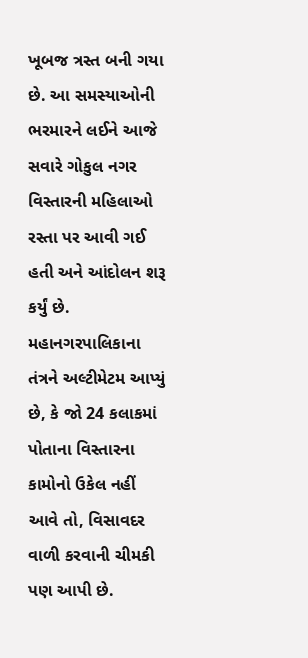ખૂબજ ત્રસ્ત બની ગયા છે. આ સમસ્યાઓની ભરમારને લઈને આજે સવારે ગોકુલ નગર વિસ્તારની મહિલાઓ રસ્તા પર આવી ગઈ હતી અને આંદોલન શરૂ કર્યું છે. મહાનગરપાલિકાના તંત્રને અલ્ટીમેટમ આપ્યું છે, કે જો 24 કલાકમાં પોતાના વિસ્તારના કામોનો ઉકેલ નહીં આવે તો, વિસાવદર વાળી કરવાની ચીમકી પણ આપી છે.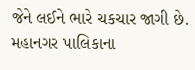જેને લઈને ભારે ચકચાર જાગી છે. મહાનગર પાલિકાના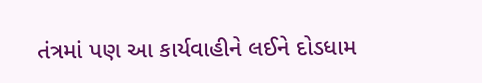તંત્રમાં પણ આ કાર્યવાહીને લઈને દોડધામ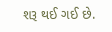શરૂ થઈ ગઈ છે.